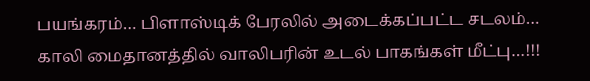பயங்கரம்… பிளாஸ்டிக் பேரலில் அடைக்கப்பட்ட சடலம்… காலி மைதானத்தில் வாலிபரின் உடல் பாகங்கள் மீட்பு…!!!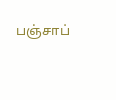பஞ்சாப்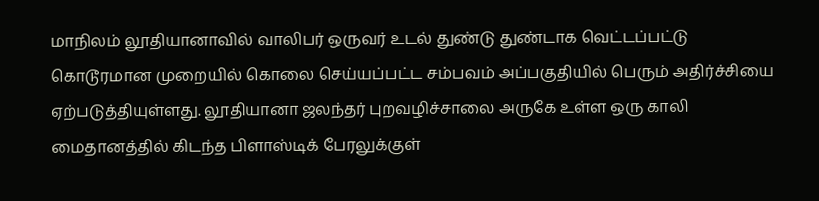மாநிலம் லூதியானாவில் வாலிபர் ஒருவர் உடல் துண்டு துண்டாக வெட்டப்பட்டு கொடூரமான முறையில் கொலை செய்யப்பட்ட சம்பவம் அப்பகுதியில் பெரும் அதிர்ச்சியை ஏற்படுத்தியுள்ளது. லூதியானா ஜலந்தர் புறவழிச்சாலை அருகே உள்ள ஒரு காலி மைதானத்தில் கிடந்த பிளாஸ்டிக் பேரலுக்குள்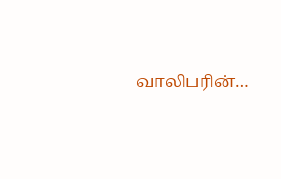வாலிபரின்…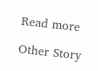Read more

Other Story